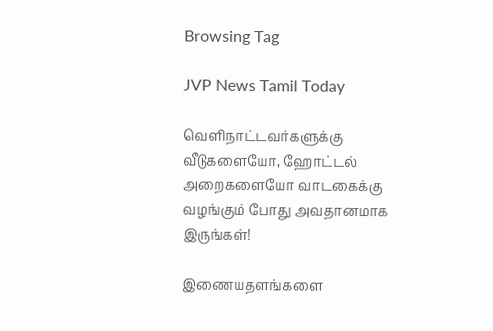Browsing Tag

JVP News Tamil Today

வெளிநாட்டவர்களுக்கு வீடுகளையோ, ஹோட்டல் அறைகளையோ வாடகைக்கு வழங்கும் போது அவதானமாக இருங்கள்!

இணையதளங்களை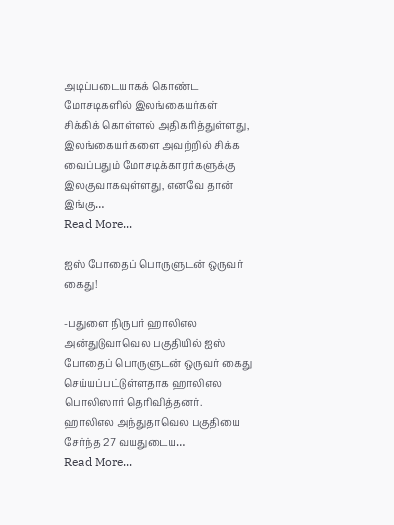அடிப்படையாகக் கொண்ட மோசடிகளில் இலங்கையர்கள் சிக்கிக் கொள்ளல் அதிகரித்துள்ளது, இலங்கையர்களை அவற்றில் சிக்க வைப்பதும் மோசடிக்காரர்களுக்கு இலகுவாகவுள்ளது, எனவே தான் இங்கு…
Read More...

ஐஸ் போதைப் பொருளுடன் ஒருவர் கைது!

-பதுளை நிருபர் ஹாலிஎல அன்துடுவாவெல பகுதியில் ஐஸ் போதைப் பொருளுடன் ஒருவர் கைது செய்யப்பட்டுள்ளதாக ஹாலிஎல பொலிஸார் தெரிவித்தனர். ஹாலிஎல அந்துதாவெல பகுதியை சேர்ந்த 27 வயதுடைய…
Read More...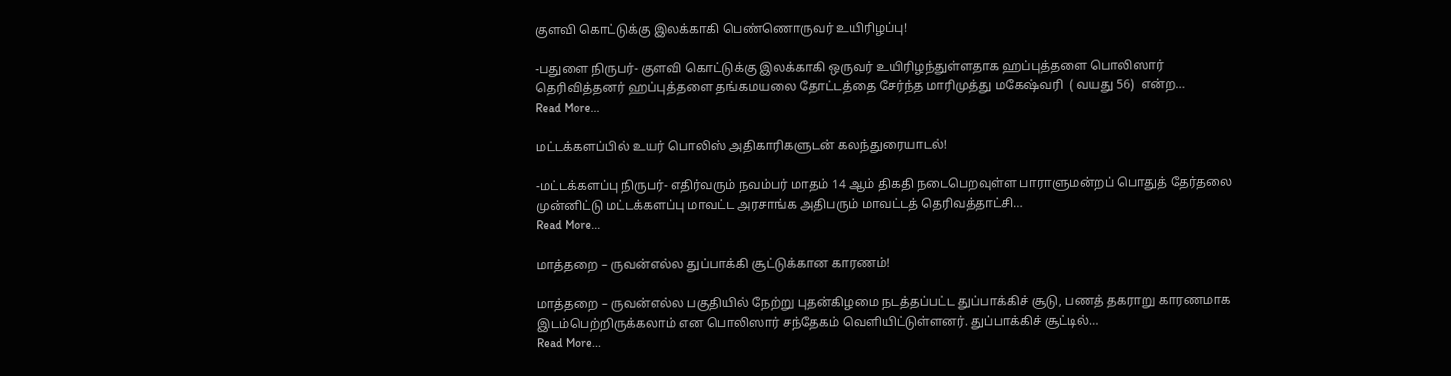குளவி கொட்டுக்கு இலக்காகி பெண்ணொருவர் உயிரிழப்பு!

-பதுளை நிருபர்- குளவி கொட்டுக்கு இலக்காகி ஒருவர் உயிரிழந்துள்ளதாக ஹப்புத்தளை பொலிஸார் தெரிவித்தனர் ஹப்புத்தளை தங்கமயலை தோட்டத்தை சேர்ந்த மாரிமுத்து மகேஷ்வரி  ( வயது 56)  என்ற…
Read More...

மட்டக்களப்பில் உயர் பொலிஸ் அதிகாரிகளுடன் கலந்துரையாடல்!

-மட்டக்களப்பு நிருபர்- எதிர்வரும் நவம்பர் மாதம் 14 ஆம் திகதி நடைபெறவுள்ள பாராளுமன்றப் பொதுத் தேர்தலை முன்னிட்டு மட்டக்களப்பு மாவட்ட அரசாங்க அதிபரும் மாவட்டத் தெரிவத்தாட்சி…
Read More...

மாத்தறை – ருவன்எல்ல துப்பாக்கி சூட்டுக்கான காரணம்!

மாத்தறை – ருவன்எல்ல பகுதியில் நேற்று புதன்கிழமை நடத்தப்பட்ட துப்பாக்கிச் சூடு, பணத் தகராறு காரணமாக இடம்பெற்றிருக்கலாம் என பொலிஸார் சந்தேகம் வெளியிட்டுள்ளனர். துப்பாக்கிச் சூட்டில்…
Read More...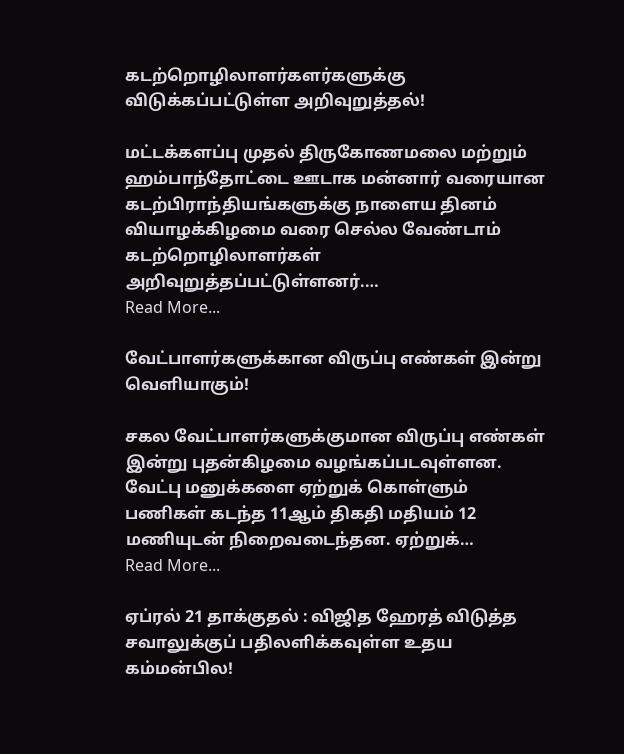கடற்றொழிலாளர்களர்களுக்கு விடுக்கப்பட்டுள்ள அறிவுறுத்தல்!

மட்டக்களப்பு முதல் திருகோணமலை மற்றும் ஹம்பாந்தோட்டை ஊடாக மன்னார் வரையான கடற்பிராந்தியங்களுக்கு நாளைய தினம் வியாழக்கிழமை வரை செல்ல வேண்டாம் கடற்றொழிலாளர்கள் அறிவுறுத்தப்பட்டுள்ளனர்.…
Read More...

வேட்பாளர்களுக்கான விருப்பு எண்கள் இன்று வெளியாகும்!

சகல வேட்பாளர்களுக்குமான விருப்பு எண்கள் இன்று புதன்கிழமை வழங்கப்படவுள்ளன. வேட்பு மனுக்களை ஏற்றுக் கொள்ளும் பணிகள் கடந்த 11ஆம் திகதி மதியம் 12 மணியுடன் நிறைவடைந்தன. ஏற்றுக்…
Read More...

ஏப்ரல் 21 தாக்குதல் : விஜித ஹேரத் விடுத்த சவாலுக்குப் பதிலளிக்கவுள்ள உதய கம்மன்பில!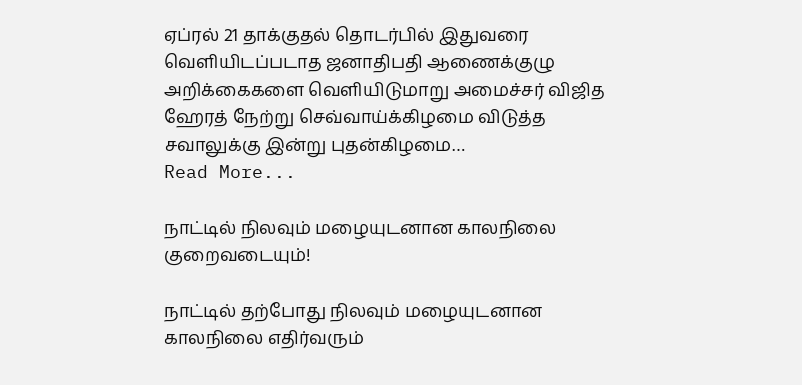ஏப்ரல் 21 தாக்குதல் தொடர்பில் இதுவரை வெளியிடப்படாத ஜனாதிபதி ஆணைக்குழு அறிக்கைகளை வெளியிடுமாறு அமைச்சர் விஜித ஹேரத் நேற்று செவ்வாய்க்கிழமை விடுத்த சவாலுக்கு இன்று புதன்கிழமை…
Read More...

நாட்டில் நிலவும் மழையுடனான காலநிலை குறைவடையும்!

நாட்டில் தற்போது நிலவும் மழையுடனான காலநிலை எதிர்வரும்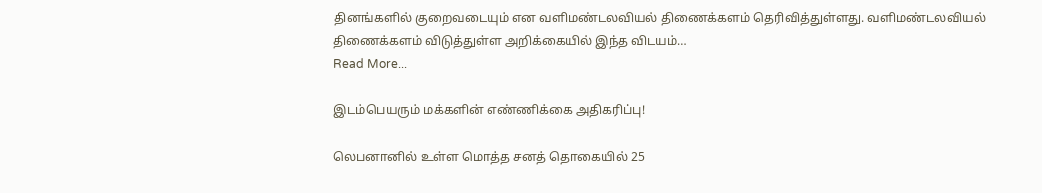தினங்களில் குறைவடையும் என வளிமண்டலவியல் திணைக்களம் தெரிவித்துள்ளது. வளிமண்டலவியல் திணைக்களம் விடுத்துள்ள அறிக்கையில் இந்த விடயம்…
Read More...

இடம்பெயரும் மக்களின் எண்ணிக்கை அதிகரிப்பு!

லெபனானில் உள்ள மொத்த சனத் தொகையில் 25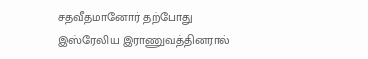சதவீதமானோர் தற்போது இஸ்ரேலிய இராணுவத்தினரால்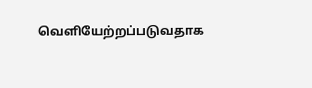வெளியேற்றப்படுவதாக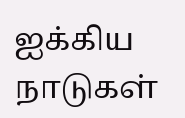ஐக்கிய நாடுகள்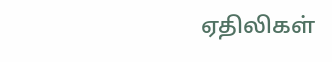ஏதிலிகள்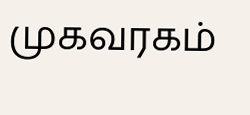முகவரகம்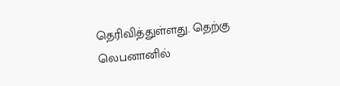தெரிவித்துள்ளது. தெற்கு லெபனானில்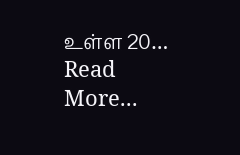உள்ள 20…
Read More...